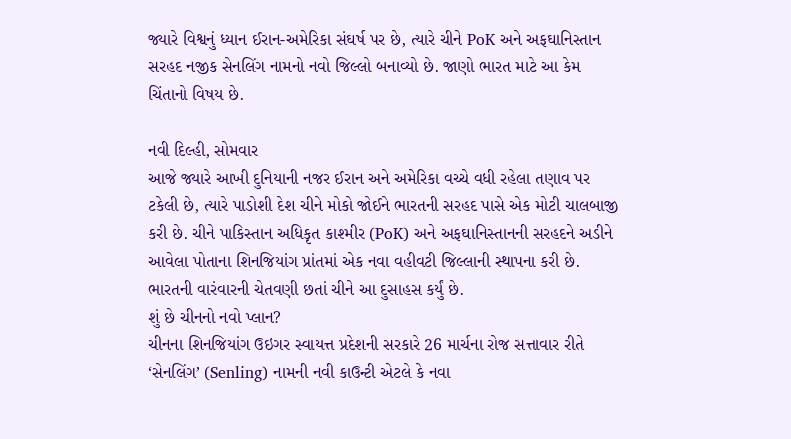જ્યારે વિશ્વનું ધ્યાન ઈરાન-અમેરિકા સંઘર્ષ પર છે, ત્યારે ચીને PoK અને અફઘાનિસ્તાન સરહદ નજીક સેનલિંગ નામનો નવો જિલ્લો બનાવ્યો છે. જાણો ભારત માટે આ કેમ ચિંતાનો વિષય છે.

નવી દિલ્હી, સોમવાર
આજે જ્યારે આખી દુનિયાની નજર ઈરાન અને અમેરિકા વચ્ચે વધી રહેલા તણાવ પર ટકેલી છે, ત્યારે પાડોશી દેશ ચીને મોકો જોઈને ભારતની સરહદ પાસે એક મોટી ચાલબાજી કરી છે. ચીને પાકિસ્તાન અધિકૃત કાશ્મીર (PoK) અને અફઘાનિસ્તાનની સરહદને અડીને આવેલા પોતાના શિનજિયાંગ પ્રાંતમાં એક નવા વહીવટી જિલ્લાની સ્થાપના કરી છે. ભારતની વારંવારની ચેતવણી છતાં ચીને આ દુસાહસ કર્યું છે.
શું છે ચીનનો નવો પ્લાન?
ચીનના શિનજિયાંગ ઉઇગર સ્વાયત્ત પ્રદેશની સરકારે 26 માર્ચના રોજ સત્તાવાર રીતે ‘સેનલિંગ’ (Senling) નામની નવી કાઉન્ટી એટલે કે નવા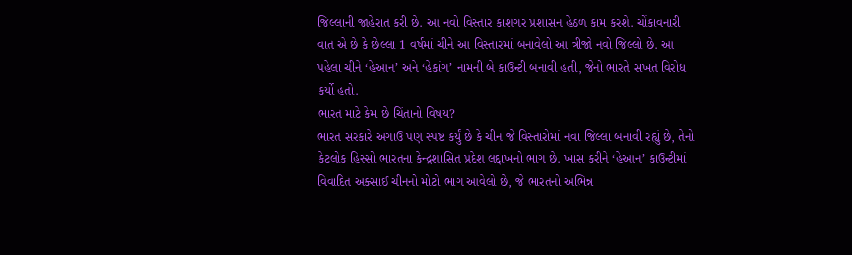જિલ્લાની જાહેરાત કરી છે. આ નવો વિસ્તાર કાશગર પ્રશાસન હેઠળ કામ કરશે. ચોંકાવનારી વાત એ છે કે છેલ્લા 1 વર્ષમાં ચીને આ વિસ્તારમાં બનાવેલો આ ત્રીજો નવો જિલ્લો છે. આ પહેલા ચીને ‘હેઆન’ અને ‘હેકાંગ’ નામની બે કાઉન્ટી બનાવી હતી, જેનો ભારતે સખત વિરોધ કર્યો હતો.
ભારત માટે કેમ છે ચિંતાનો વિષય?
ભારત સરકારે અગાઉ પણ સ્પષ્ટ કર્યું છે કે ચીન જે વિસ્તારોમાં નવા જિલ્લા બનાવી રહ્યું છે, તેનો કેટલોક હિસ્સો ભારતના કેન્દ્રશાસિત પ્રદેશ લદ્દાખનો ભાગ છે. ખાસ કરીને ‘હેઆન’ કાઉન્ટીમાં વિવાદિત અક્સાઈ ચીનનો મોટો ભાગ આવેલો છે, જે ભારતનો અભિન્ન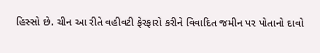હિસ્સો છે. ચીન આ રીતે વહીવટી ફેરફારો કરીને વિવાદિત જમીન પર પોતાનો દાવો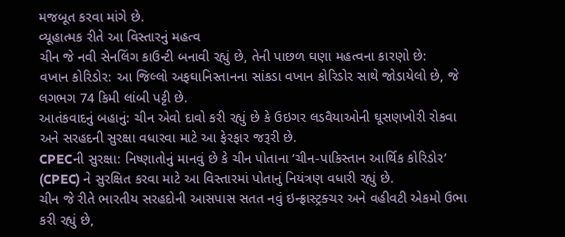મજબૂત કરવા માંગે છે.
વ્યૂહાત્મક રીતે આ વિસ્તારનું મહત્વ
ચીન જે નવી સેનલિંગ કાઉન્ટી બનાવી રહ્યું છે, તેની પાછળ ઘણા મહત્વના કારણો છે:
વખાન કોરિડોર: આ જિલ્લો અફઘાનિસ્તાનના સાંકડા વખાન કોરિડોર સાથે જોડાયેલો છે, જે લગભગ 74 કિમી લાંબી પટ્ટી છે.
આતંકવાદનું બહાનું: ચીન એવો દાવો કરી રહ્યું છે કે ઉઇગર લડવૈયાઓની ઘૂસણખોરી રોકવા અને સરહદની સુરક્ષા વધારવા માટે આ ફેરફાર જરૂરી છે.
CPECની સુરક્ષા: નિષ્ણાતોનું માનવું છે કે ચીન પોતાના ‘ચીન-પાકિસ્તાન આર્થિક કોરિડોર’ (CPEC) ને સુરક્ષિત કરવા માટે આ વિસ્તારમાં પોતાનું નિયંત્રણ વધારી રહ્યું છે.
ચીન જે રીતે ભારતીય સરહદોની આસપાસ સતત નવું ઇન્ફ્રાસ્ટ્રક્ચર અને વહીવટી એકમો ઉભા કરી રહ્યું છે,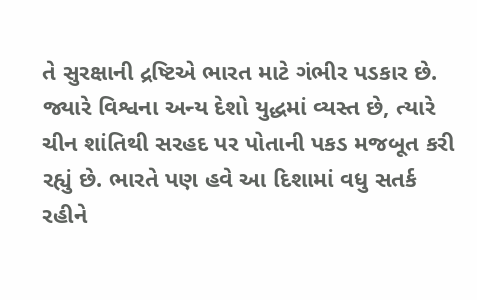તે સુરક્ષાની દ્રષ્ટિએ ભારત માટે ગંભીર પડકાર છે. જ્યારે વિશ્વના અન્ય દેશો યુદ્ધમાં વ્યસ્ત છે, ત્યારે ચીન શાંતિથી સરહદ પર પોતાની પકડ મજબૂત કરી રહ્યું છે. ભારતે પણ હવે આ દિશામાં વધુ સતર્ક રહીને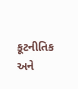કૂટનીતિક અને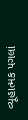વ્યૂહાત્મક પગલાં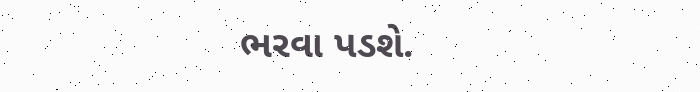ભરવા પડશે.